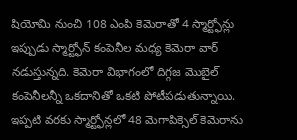షియోమి నుంచి 108 ఎంపి కెమెరాతో 4 స్మార్ట్ఫోన్లు
ఇప్పుడు స్మార్ట్ఫోన్ కంపెనీల మధ్య కెమెరా వార్ నడుస్తున్నది. కెమెరా విభాగంలో దిగ్గజ మొబైల్ కంపెనీలన్నీ ఒకదానితో ఒకటి పోటీపడుతున్నాయి. ఇప్పటి వరకు స్మార్ట్ఫోన్లలో 48 మెగాపిక్సెల్ కెమెరాను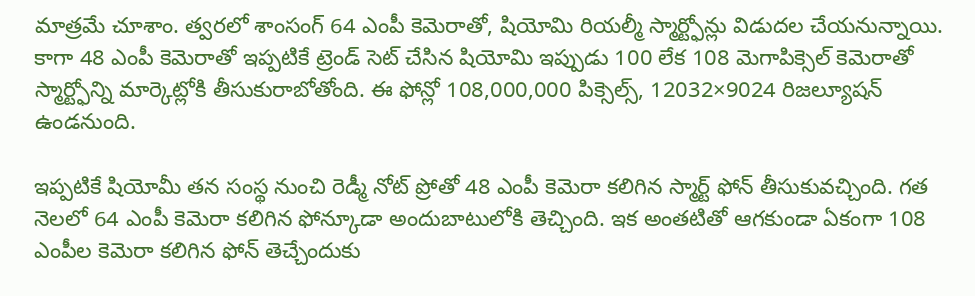మాత్రమే చూశాం. త్వరలో శాంసంగ్ 64 ఎంపీ కెమెరాతో, షియోమి రియల్మీ స్మార్ట్ఫోన్లు విడుదల చేయనున్నాయి. కాగా 48 ఎంపీ కెమెరాతో ఇప్పటికే ట్రెండ్ సెట్ చేసిన షియోమి ఇప్పుడు 100 లేక 108 మెగాపిక్సెల్ కెమెరాతో స్మార్ట్ఫోన్ని మార్కెట్లోకి తీసుకురాబోతోంది. ఈ ఫోన్లో 108,000,000 పిక్సెల్స్, 12032×9024 రిజల్యూషన్ ఉండనుంది.

ఇప్పటికే షియోమీ తన సంస్థ నుంచి రెడ్మీ నోట్ ప్రోతో 48 ఎంపీ కెమెరా కలిగిన స్మార్ట్ ఫోన్ తీసుకువచ్చింది. గత నెలలో 64 ఎంపీ కెమెరా కలిగిన ఫోన్కూడా అందుబాటులోకి తెచ్చింది. ఇక అంతటితో ఆగకుండా ఏకంగా 108 ఎంపీల కెమెరా కలిగిన ఫోన్ తెచ్చేందుకు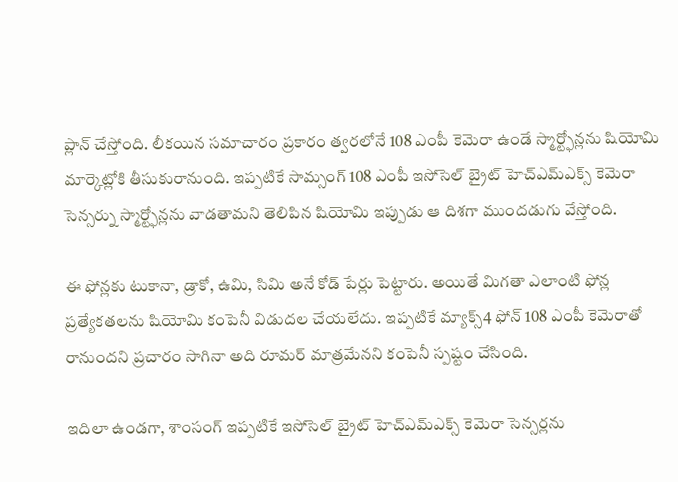ప్లాన్ చేస్తోంది. లీకయిన సమాచారం ప్రకారం త్వరలోనే 108 ఎంపీ కెమెరా ఉండే స్మార్ట్ఫోన్లను షియోమి మార్కెట్లోకి తీసుకురానుంది. ఇప్పటికే సామ్సంగ్ 108 ఎంపీ ఇసోసెల్ బ్రైట్ హెచ్ఎమ్ఎక్స్ కెమెరా సెన్సర్ను స్మార్ట్ఫోన్లను వాడతామని తెలిపిన షియోమి ఇప్పుడు ఆ దిశగా ముందడుగు వేస్తోంది.

ఈ ఫోన్లకు టుకానా, డ్రాకో, ఉమి, సిమి అనే కోడ్ పేర్లు పెట్టారు. అయితే మిగతా ఎలాంటి ఫోన్ల ప్రత్యేకతలను షియోమి కంపెనీ విడుదల చేయలేదు. ఇప్పటికే మ్యాక్స్4 ఫోన్ 108 ఎంపీ కెమెరాతో రానుందని ప్రచారం సాగినా అది రూమర్ మాత్రమేనని కంపెనీ స్పష్టం చేసింది.

ఇదిలా ఉండగా, శాంసంగ్ ఇప్పటికే ఇసోసెల్ బ్రైట్ హెచ్ఎమ్ఎక్స్ కెమెరా సెన్సర్లను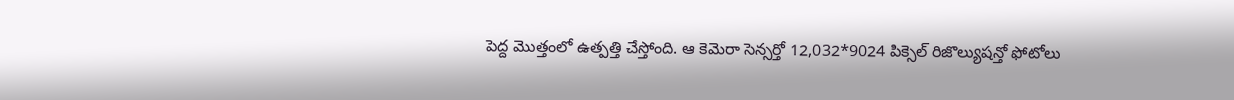పెద్ద మొత్తంలో ఉత్పత్తి చేస్తోంది. ఆ కెమెరా సెన్సర్తో 12,032*9024 పిక్సెల్ రిజొల్యుషన్తో ఫోటోలు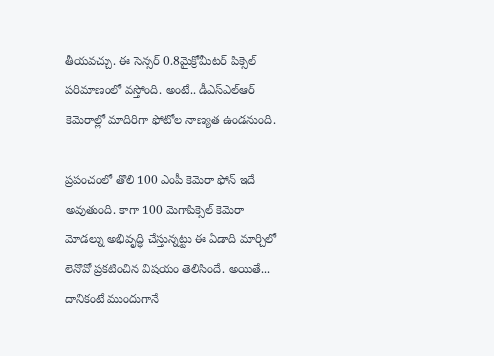తీయవచ్చు. ఈ సెన్సర్ 0.8మైక్రోమీటర్ పిక్సెల్ పరిమాణంలో వస్తోంది. అంటే.. డీఎస్ఎల్ఆర్ కెమెరాల్లో మాదిరిగా ఫోటోల నాణ్యత ఉండనుంది.

ప్రపంచంలో తొలి 100 ఎంపీ కెమెరా ఫోన్ ఇదే అవుతుంది. కాగా 100 మెగాపిక్సెల్ కెమెరా మోడల్ను అభివృద్ధి చేస్తున్నట్టు ఈ ఏడాది మార్చిలో లెనొవో ప్రకటించిన విషయం తెలిసిందే. అయితే... దానికంటే ముందుగానే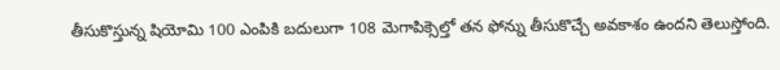తీసుకొస్తున్న షియోమి 100 ఎంపికి బదులుగా 108 మెగాపిక్సెల్తో తన ఫోన్ను తీసుకొచ్చే అవకాశం ఉందని తెలుస్తోంది.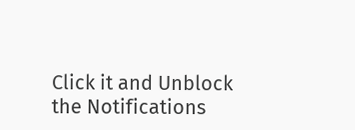Click it and Unblock the Notifications